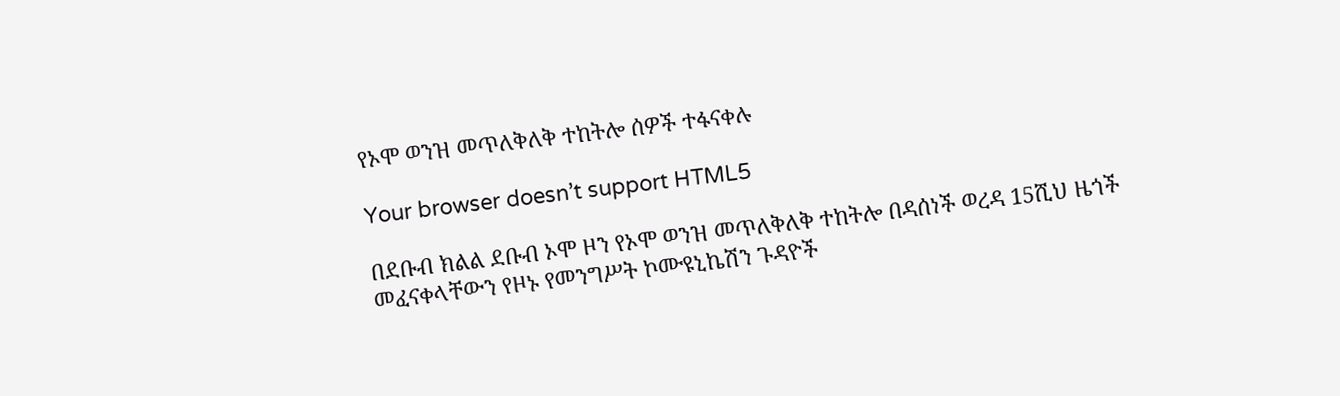የኦሞ ወንዝ መጥለቅለቅ ተከትሎ ሰዎች ተፋናቀሉ

Your browser doesn’t support HTML5

በደቡብ ክልል ደቡብ ኦሞ ዞን የኦሞ ወንዝ መጥለቅለቅ ተከትሎ በዳሰነች ወረዳ 15ሺህ ዜጎች መፈናቀላቸውን የዞኑ የመንግሥት ኮሙዩኒኬሽን ጉዳዮች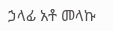ኃላፊ አቶ መላኩ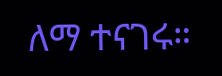ለማ ተናገሩ።